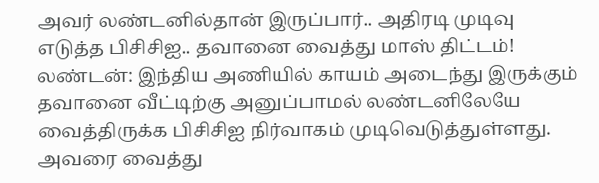அவர் லண்டனில்தான் இருப்பார்.. அதிரடி முடிவு எடுத்த பிசிசிஐ.. தவானை வைத்து மாஸ் திட்டம்!
லண்டன்: இந்திய அணியில் காயம் அடைந்து இருக்கும் தவானை வீட்டிற்கு அனுப்பாமல் லண்டனிலேயே வைத்திருக்க பிசிசிஐ நிர்வாகம் முடிவெடுத்துள்ளது. அவரை வைத்து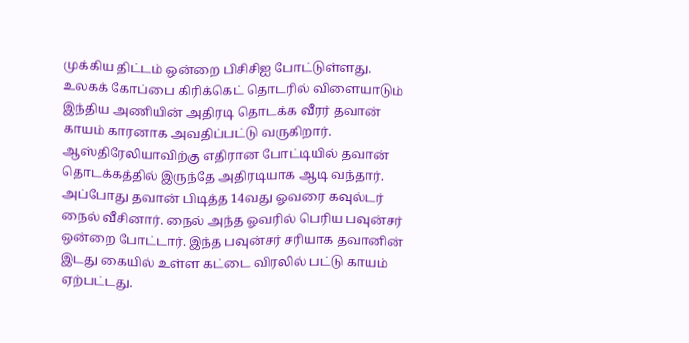முக்கிய திட்டம் ஒன்றை பிசிசிஐ போட்டுள்ளது.
உலகக் கோப்பை கிரிக்கெட் தொடரில் விளையாடும் இந்திய அணியின் அதிரடி தொடக்க வீரர் தவான் காயம் காரனாக அவதிப்பட்டு வருகிறார். ஆஸ்திரேலியாவிற்கு எதிரான போட்டியில் தவான் தொடக்கத்தில் இருந்தே அதிரடியாக ஆடி வந்தார்.
அப்போது தவான் பிடித்த 14வது ஓவரை கவுல்டர் நைல் வீசினார். நைல் அந்த ஓவரில் பெரிய பவுன்சர் ஒன்றை போட்டார். இந்த பவுன்சர் சரியாக தவானின் இடது கையில் உள்ள கட்டை விரலில் பட்டு காயம் ஏற்பட்டது.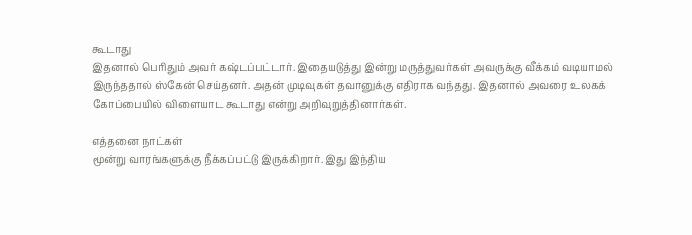கூடாது
இதனால் பெரிதும் அவர் கஷ்டப்பட்டார். இதையடுத்து இன்று மருத்துவர்கள் அவருக்கு வீக்கம் வடியாமல் இருந்ததால் ஸ்கேன் செய்தனர். அதன் முடிவுகள் தவானுக்கு எதிராக வந்தது. இதனால் அவரை உலகக் கோப்பையில் விளையாட கூடாது என்று அறிவுறுத்தினார்கள்.

எத்தனை நாட்கள்
மூன்று வாரங்களுக்கு நீக்கப்பட்டு இருக்கிறார். இது இந்திய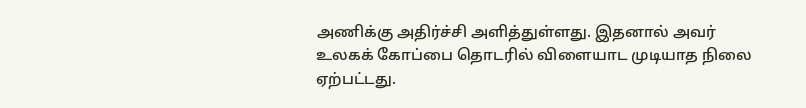அணிக்கு அதிர்ச்சி அளித்துள்ளது. இதனால் அவர் உலகக் கோப்பை தொடரில் விளையாட முடியாத நிலை ஏற்பட்டது.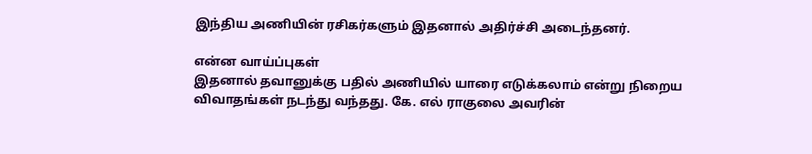இந்திய அணியின் ரசிகர்களும் இதனால் அதிர்ச்சி அடைந்தனர்.

என்ன வாய்ப்புகள்
இதனால் தவானுக்கு பதில் அணியில் யாரை எடுக்கலாம் என்று நிறைய விவாதங்கள் நடந்து வந்தது. கே. எல் ராகுலை அவரின்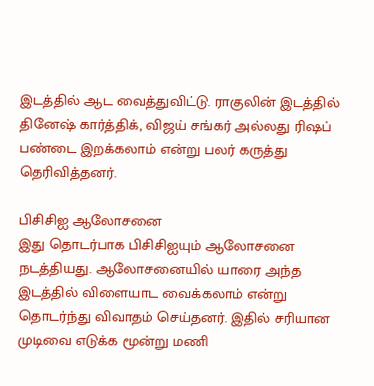இடத்தில் ஆட வைத்துவிட்டு. ராகுலின் இடத்தில் தினேஷ் கார்த்திக், விஜய் சங்கர் அல்லது ரிஷப் பண்டை இறக்கலாம் என்று பலர் கருத்து தெரிவித்தனர்.

பிசிசிஐ ஆலோசனை
இது தொடர்பாக பிசிசிஐயும் ஆலோசனை நடத்தியது. ஆலோசனையில் யாரை அந்த இடத்தில் விளையாட வைக்கலாம் என்று தொடர்ந்து விவாதம் செய்தனர். இதில் சரியான முடிவை எடுக்க மூன்று மணி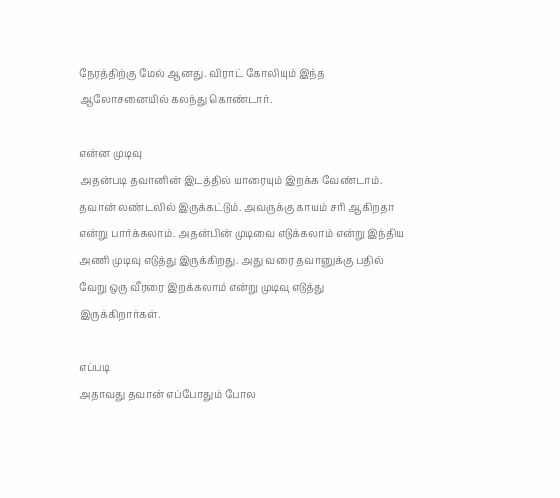நேரத்திற்கு மேல் ஆனது. விராட் கோலியும் இந்த ஆலோசனையில் கலந்து கொண்டார்.

என்ன முடிவு
அதன்படி தவானின் இடத்தில் யாரையும் இறக்க வேண்டாம். தவான் லண்டலில் இருக்கட்டும். அவருக்கு காயம் சரி ஆகிறதா என்று பார்க்கலாம். அதன்பின் முடிவை எடுக்கலாம் என்று இந்திய அணி முடிவு எடுத்து இருக்கிறது. அது வரை தவானுக்கு பதில் வேறு ஒரு வீரரை இறக்கலாம் என்று முடிவு எடுத்து இருக்கிறார்கள்.

எப்படி
அதாவது தவான் எப்போதும் போல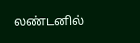லண்டனில்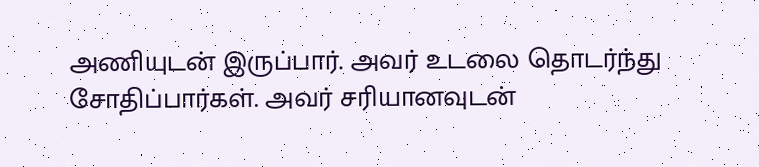அணியுடன் இருப்பார். அவர் உடலை தொடர்ந்து சோதிப்பார்கள். அவர் சரியானவுடன்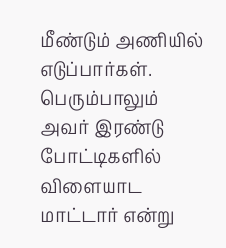மீண்டும் அணியில் எடுப்பார்கள். பெரும்பாலும் அவர் இரண்டு போட்டிகளில் விளையாட மாட்டார் என்று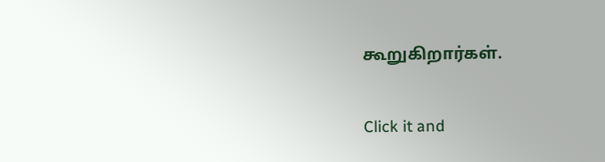கூறுகிறார்கள்.


Click it and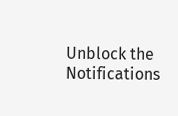Unblock the Notifications